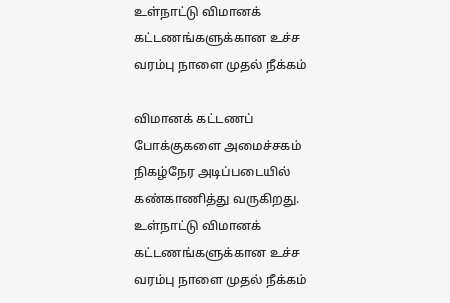உள்நாட்டு விமானக் கட்டணங்களுக்கான உச்ச வரம்பு நாளை முதல் நீக்கம்

விமானக் கட்டணப் போக்குகளை அமைச்சகம் நிகழ்நேர அடிப்படையில் கண்காணித்து வருகிறது.
உள்நாட்டு விமானக் கட்டணங்களுக்கான உச்ச வரம்பு நாளை முதல் நீக்கம்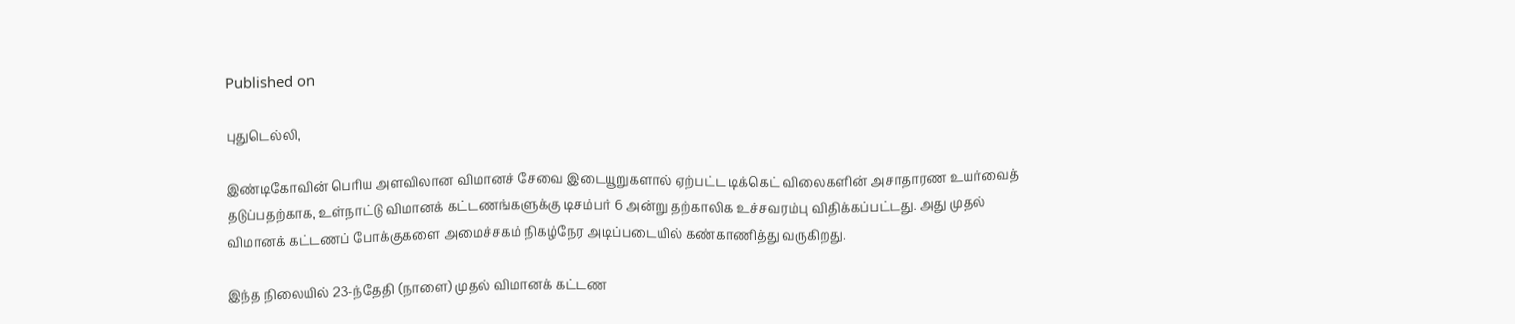Published on

புதுடெல்லி,

இண்டிகோவின் பெரிய அளவிலான விமானச் சேவை இடையூறுகளால் ஏற்பட்ட டிக்கெட் விலைகளின் அசாதாரண உயர்வைத் தடுப்பதற்காக, உள்நாட்டு விமானக் கட்டணங்களுக்கு டிசம்பர் 6 அன்று தற்காலிக உச்சவரம்பு விதிக்கப்பட்டது. அது முதல் விமானக் கட்டணப் போக்குகளை அமைச்சகம் நிகழ்நேர அடிப்படையில் கண்காணித்து வருகிறது.

இந்த நிலையில் 23-ந்தேதி (நாளை) முதல் விமானக் கட்டண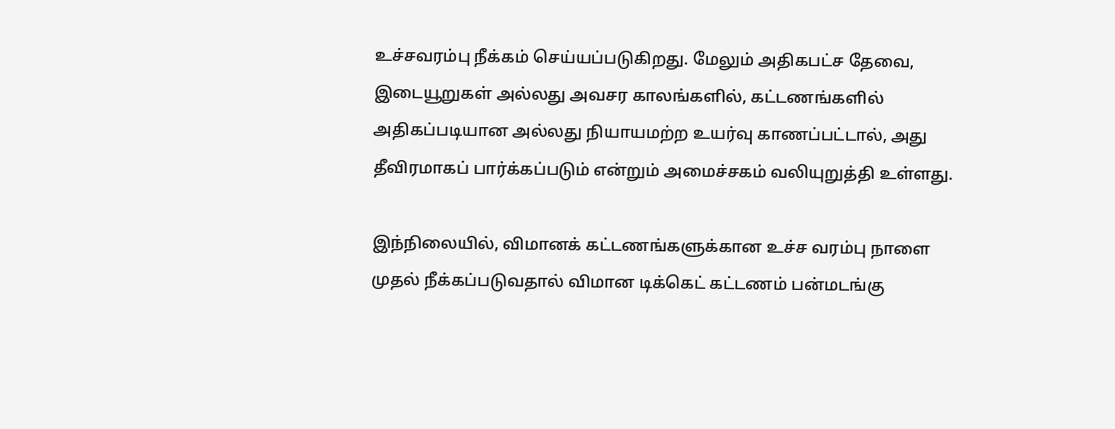உச்சவரம்பு நீக்கம் செய்யப்படுகிறது. மேலும் அதிகபட்ச தேவை, இடையூறுகள் அல்லது அவசர காலங்களில், கட்டணங்களில் அதிகப்படியான அல்லது நியாயமற்ற உயர்வு காணப்பட்டால், அது தீவிரமாகப் பார்க்கப்படும் என்றும் அமைச்சகம் வலியுறுத்தி உள்ளது.

இந்நிலையில், விமானக் கட்டணங்களுக்கான உச்ச வரம்பு நாளை முதல் நீக்கப்படுவதால் விமான டிக்கெட் கட்டணம் பன்மடங்கு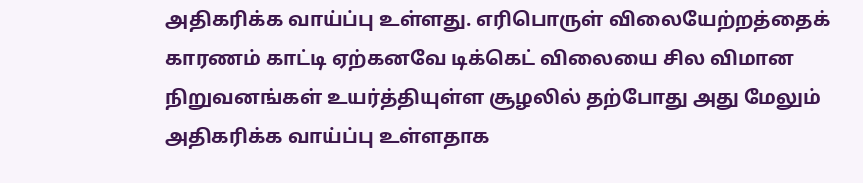அதிகரிக்க வாய்ப்பு உள்ளது. எரிபொருள் விலையேற்றத்தைக் காரணம் காட்டி ஏற்கனவே டிக்கெட் விலையை சில விமான நிறுவனங்கள் உயர்த்தியுள்ள சூழலில் தற்போது அது மேலும் அதிகரிக்க வாய்ப்பு உள்ளதாக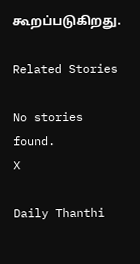கூறப்படுகிறது.

Related Stories

No stories found.
X

Daily Thanthi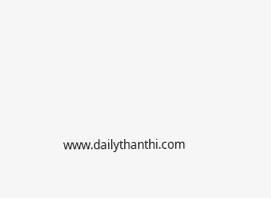www.dailythanthi.com